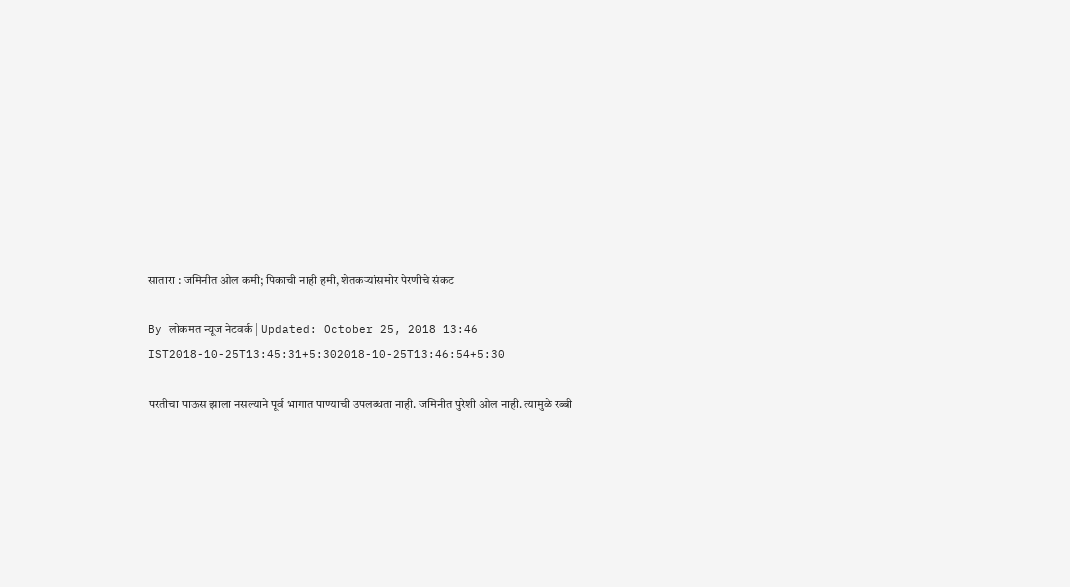सातारा : जमिनीत ओल कमी; पिकाची नाही हमी, शेतकऱ्यांसमोर पेरणीचे संकट

By लोकमत न्यूज नेटवर्क | Updated: October 25, 2018 13:46 IST2018-10-25T13:45:31+5:302018-10-25T13:46:54+5:30

परतीचा पाऊस झाला नसल्याने पूर्व भागात पाण्याची उपलब्धता नाही. जमिनीत पुरेशी ओल नाही. त्यामुळे रब्बी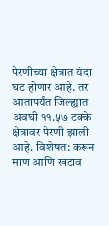पेरणीच्या क्षेत्रात यंदा घट होणार आहे. तर आतापर्यंत जिल्ह्यात अवघी ११.५७ टक्के क्षेत्रावर पेरणी झाली आहे. विशेषत: करून माण आणि खटाव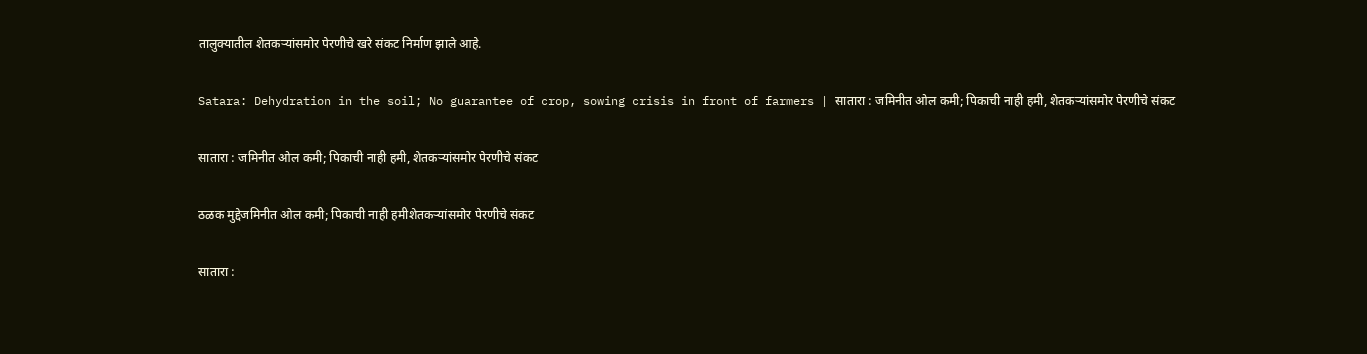तालुक्यातील शेतकऱ्यांसमोर पेरणीचे खरे संकट निर्माण झाले आहे.

Satara: Dehydration in the soil; No guarantee of crop, sowing crisis in front of farmers | सातारा : जमिनीत ओल कमी; पिकाची नाही हमी, शेतकऱ्यांसमोर पेरणीचे संकट

सातारा : जमिनीत ओल कमी; पिकाची नाही हमी, शेतकऱ्यांसमोर पेरणीचे संकट

ठळक मुद्देजमिनीत ओल कमी; पिकाची नाही हमीशेतकऱ्यांसमोर पेरणीचे संकट

सातारा :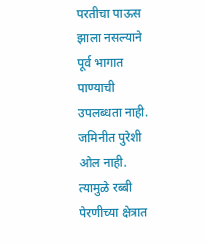परतीचा पाऊस झाला नसल्याने पूर्व भागात पाण्याची उपलब्धता नाही. जमिनीत पुरेशी ओल नाही. त्यामुळे रब्बी पेरणीच्या क्षेत्रात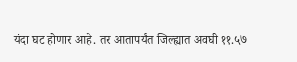यंदा घट होणार आहे. तर आतापर्यंत जिल्ह्यात अवघी ११.५७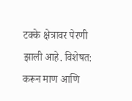टक्के क्षेत्रावर पेरणी झाली आहे. विशेषत: करून माण आणि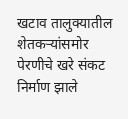खटाव तालुक्यातील शेतकऱ्यांसमोर पेरणीचे खरे संकट निर्माण झाले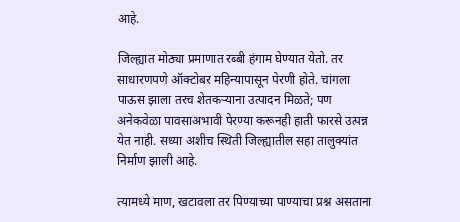आहे.

जिल्ह्यात मोठ्या प्रमाणात रब्बी हंगाम घेण्यात येतो. तर साधारणपणे ऑक्टोबर महिन्यापासून पेरणी होते. चांगला पाऊस झाला तरच शेतकऱ्याना उत्पादन मिळते; पण अनेकवेळा पावसाअभावी पेरण्या करूनही हाती फारसे उत्पन्न येत नाही. सध्या अशीच स्थिती जिल्ह्यातील सहा तालुक्यांत निर्माण झाली आहे.

त्यामध्ये माण, खटावला तर पिण्याच्या पाण्याचा प्रश्न असताना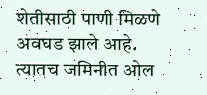शेतीसाठी पाणी मिळणे अवघड झाले आहे. त्यातच जमिनीत ओल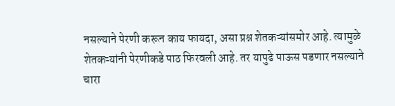नसल्याने पेरणी करून काय फायदा, असा प्रश्न शेतकऱ्यांसमोर आहे. त्यामुळे शेतकऱ्यांनी पेरणीकडे पाठ फिरवली आहे. तर यापुढे पाऊस पडणार नसल्याने चारा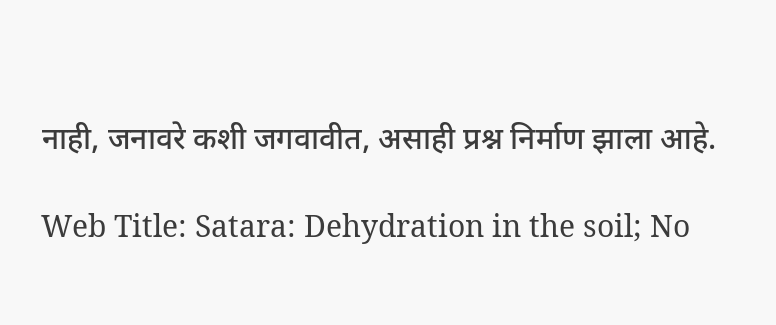नाही, जनावरे कशी जगवावीत, असाही प्रश्न निर्माण झाला आहे.

Web Title: Satara: Dehydration in the soil; No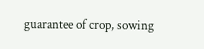guarantee of crop, sowing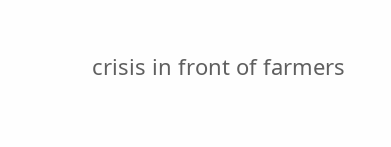crisis in front of farmers